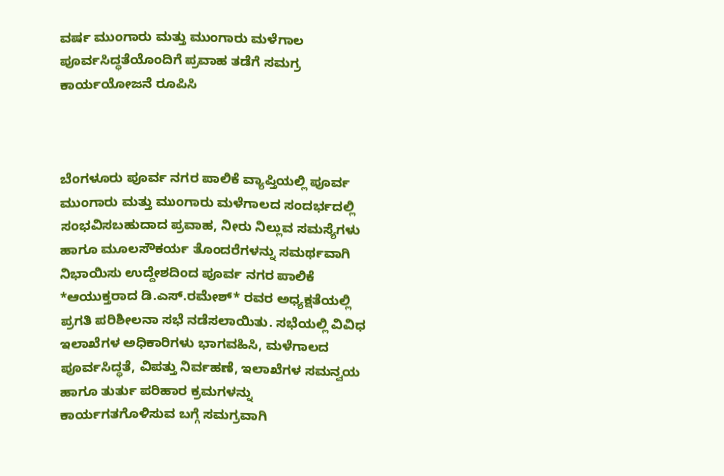ವರ್ಷ ಮುಂಗಾರು ಮತ್ತು ಮುಂಗಾರು ಮಳೆಗಾಲ ಪೂರ್ವಸಿದ್ಧತೆಯೊಂದಿಗೆ ಪ್ರವಾಹ ತಡೆಗೆ ಸಮಗ್ರ ಕಾರ್ಯಯೋಜನೆ ರೂಪಿಸಿ



ಬೆಂಗಳೂರು ಪೂರ್ವ ನಗರ ಪಾಲಿಕೆ ವ್ಯಾಪ್ತಿಯಲ್ಲಿ ಪೂರ್ವ ಮುಂಗಾರು ಮತ್ತು ಮುಂಗಾರು ಮಳೆಗಾಲದ ಸಂದರ್ಭದಲ್ಲಿ ಸಂಭವಿಸಬಹುದಾದ ಪ್ರವಾಹ, ನೀರು ನಿಲ್ಲುವ ಸಮಸ್ಯೆಗಳು ಹಾಗೂ ಮೂಲಸೌಕರ್ಯ ತೊಂದರೆಗಳನ್ನು ಸಮರ್ಥವಾಗಿ ನಿಭಾಯಿಸು ಉದ್ದೇಶದಿಂದ ಪೂರ್ವ ನಗರ ಪಾಲಿಕೆ *ಆಯುಕ್ತರಾದ ಡಿ.ಎಸ್.ರಮೇಶ್* ರವರ ಅಧ್ಯಕ್ಷತೆಯಲ್ಲಿ ಪ್ರಗತಿ ಪರಿಶೀಲನಾ ಸಭೆ ನಡೆಸಲಾಯಿತು. ಸಭೆಯಲ್ಲಿ ವಿವಿಧ ಇಲಾಖೆಗಳ ಅಧಿಕಾರಿಗಳು ಭಾಗವಹಿಸಿ, ಮಳೆಗಾಲದ ಪೂರ್ವಸಿದ್ಧತೆ, ವಿಪತ್ತು ನಿರ್ವಹಣೆ, ಇಲಾಖೆಗಳ ಸಮನ್ವಯ ಹಾಗೂ ತುರ್ತು ಪರಿಹಾರ ಕ್ರಮಗಳನ್ನು ಕಾರ್ಯಗತಗೊಳಿಸುವ ಬಗ್ಗೆ ಸಮಗ್ರವಾಗಿ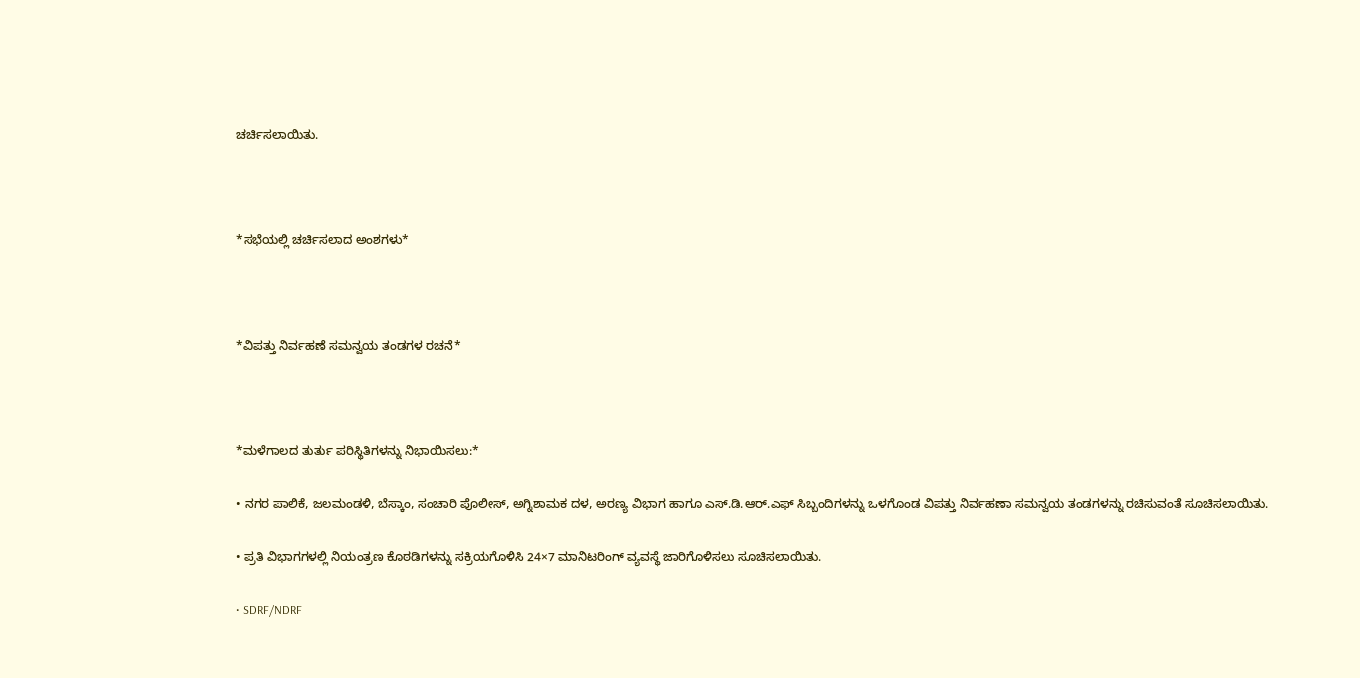ಚರ್ಚಿಸಲಾಯಿತು.



*ಸಭೆಯಲ್ಲಿ ಚರ್ಚಿಸಲಾದ ಅಂಶಗಳು*



*ವಿಪತ್ತು ನಿರ್ವಹಣೆ ಸಮನ್ವಯ ತಂಡಗಳ ರಚನೆ*



*ಮಳೆಗಾಲದ ತುರ್ತು ಪರಿಸ್ಥಿತಿಗಳನ್ನು ನಿಭಾಯಿಸಲು:*

• ನಗರ ಪಾಲಿಕೆ, ಜಲಮಂಡಳಿ, ಬೆಸ್ಕಾಂ, ಸಂಚಾರಿ ಪೊಲೀಸ್, ಅಗ್ನಿಶಾಮಕ ದಳ, ಅರಣ್ಯ ವಿಭಾಗ ಹಾಗೂ ಎಸ್‌.ಡಿ.ಆರ್.ಎಫ್ ಸಿಬ್ಬಂದಿಗಳನ್ನು ಒಳಗೊಂಡ ವಿಪತ್ತು ನಿರ್ವಹಣಾ ಸಮನ್ವಯ ತಂಡಗಳನ್ನು ರಚಿಸುವಂತೆ ಸೂಚಿಸಲಾಯಿತು.

• ಪ್ರತಿ ವಿಭಾಗಗಳಲ್ಲಿ ನಿಯಂತ್ರಣ ಕೊಠಡಿಗಳನ್ನು ಸಕ್ರಿಯಗೊಳಿಸಿ 24×7 ಮಾನಿಟರಿಂಗ್ ವ್ಯವಸ್ಥೆ ಜಾರಿಗೊಳಿಸಲು ಸೂಚಿಸಲಾಯಿತು.

• SDRF/NDRF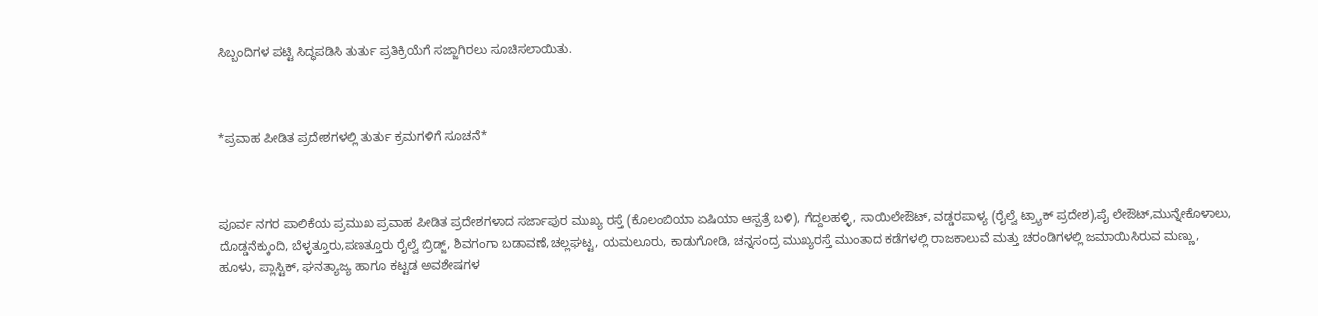ಸಿಬ್ಬಂದಿಗಳ ಪಟ್ಟಿ ಸಿದ್ಧಪಡಿಸಿ ತುರ್ತು ಪ್ರತಿಕ್ರಿಯೆಗೆ ಸಜ್ಜಾಗಿರಲು ಸೂಚಿಸಲಾಯಿತು.



*ಪ್ರವಾಹ ಪೀಡಿತ ಪ್ರದೇಶಗಳಲ್ಲಿ ತುರ್ತು ಕ್ರಮಗಳಿಗೆ ಸೂಚನೆ*



ಪೂರ್ವ ನಗರ ಪಾಲಿಕೆಯ ಪ್ರಮುಖ ಪ್ರವಾಹ ಪೀಡಿತ ಪ್ರದೇಶಗಳಾದ ಸರ್ಜಾಪುರ ಮುಖ್ಯ ರಸ್ತೆ (ಕೊಲಂಬಿಯಾ ಏಷಿಯಾ ಆಸ್ಪತ್ರೆ ಬಳಿ), ಗೆದ್ದಲಹಳ್ಳಿ, ಸಾಯಿಲೇಔಟ್, ವಡ್ಡರಪಾಳ್ಯ (ರೈಲ್ವೆ ಟ್ರ್ಯಾಕ್ ಪ್ರದೇಶ),ಪೈ ಲೇಔಟ್,ಮುನ್ನೇಕೊಳಾಲು, ದೊಡ್ಡನೆಕ್ಕುಂದಿ, ಬೆಳ್ಳತ್ತೂರು,ಪಣತ್ತೂರು ರೈಲ್ವೆ ಬ್ರಿಡ್ಜ್, ಶಿವಗಂಗಾ ಬಡಾವಣೆ,ಚಲ್ಲಘಟ್ಟ, ಯಮಲೂರು, ಕಾಡುಗೋಡಿ, ಚನ್ನಸಂದ್ರ ಮುಖ್ಯರಸ್ತೆ ಮುಂತಾದ ಕಡೆಗಳಲ್ಲಿ ರಾಜಕಾಲುವೆ ಮತ್ತು ಚರಂಡಿಗಳಲ್ಲಿ ಜಮಾಯಿಸಿರುವ ಮಣ್ಣು, ಹೂಳು, ಪ್ಲಾಸ್ಟಿಕ್, ಘನತ್ಯಾಜ್ಯ ಹಾಗೂ ಕಟ್ಟಡ ಅವಶೇಷಗಳ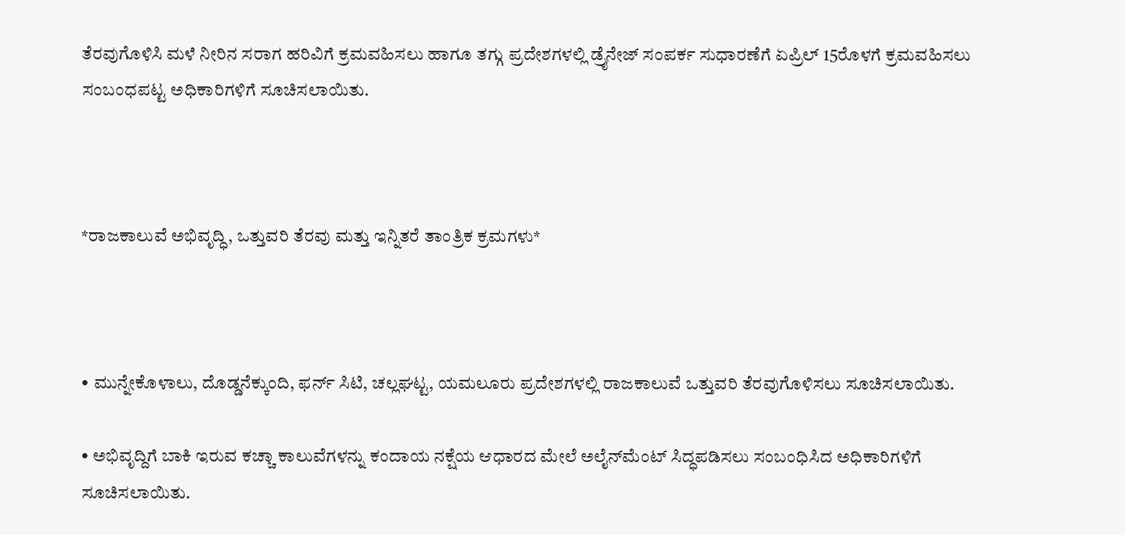ತೆರವುಗೊಳಿಸಿ ಮಳೆ ನೀರಿನ ಸರಾಗ ಹರಿವಿಗೆ ಕ್ರಮವಹಿಸಲು ಹಾಗೂ ತಗ್ಗು ಪ್ರದೇಶಗಳಲ್ಲಿ ಡ್ರೈನೇಜ್ ಸಂಪರ್ಕ ಸುಧಾರಣೆಗೆ ಏಪ್ರಿಲ್‌ 15ರೊಳಗೆ ಕ್ರಮವಹಿಸಲು ಸಂಬಂಧಪಟ್ಟ ಅಧಿಕಾರಿಗಳಿಗೆ ಸೂಚಿಸಲಾಯಿತು.



*ರಾಜಕಾಲುವೆ ಅಭಿವೃದ್ಧಿ, ಒತ್ತುವರಿ ತೆರವು ಮತ್ತು ಇನ್ನಿತರೆ ತಾಂತ್ರಿಕ ಕ್ರಮಗಳು*



• ಮುನ್ನೇಕೊಳಾಲು, ದೊಡ್ಡನೆಕ್ಕುಂದಿ, ಫರ್ನ್ ಸಿಟಿ, ಚಲ್ಲಘಟ್ಟ, ಯಮಲೂರು ಪ್ರದೇಶಗಳಲ್ಲಿ ರಾಜಕಾಲುವೆ ಒತ್ತುವರಿ ತೆರವುಗೊಳಿಸಲು ಸೂಚಿಸಲಾಯಿತು.

• ಅಭಿವೃದ್ದಿಗೆ ಬಾಕಿ ಇರುವ ಕಚ್ಚಾ ಕಾಲುವೆಗಳನ್ನು ಕಂದಾಯ ನಕ್ಷೆಯ ಆಧಾರದ ಮೇಲೆ ಅಲೈನ್‌ಮೆಂಟ್ ಸಿದ್ಧಪಡಿಸಲು ಸಂಬಂಧಿಸಿದ ಅಧಿಕಾರಿಗಳಿಗೆ ಸೂಚಿಸಲಾಯಿತು.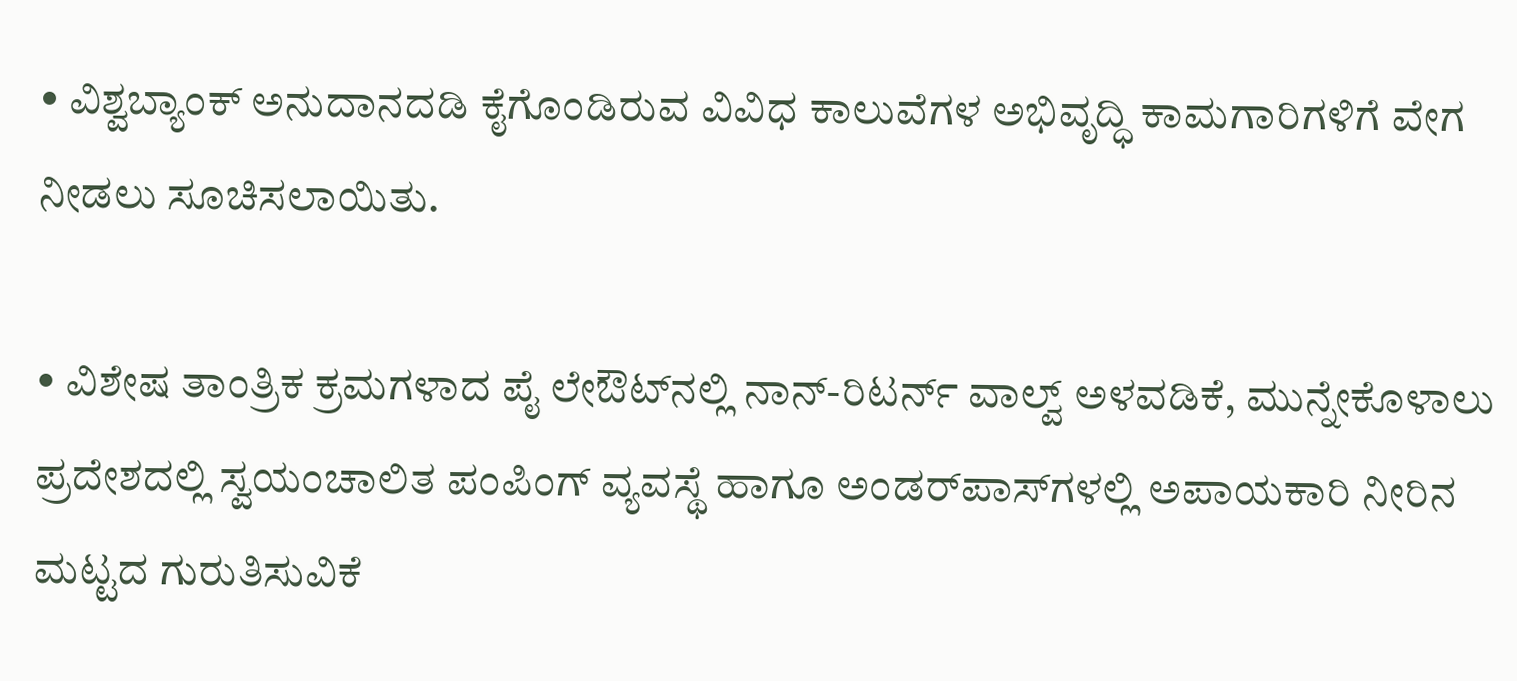• ವಿಶ್ವಬ್ಯಾಂಕ್ ಅನುದಾನದಡಿ ಕೈಗೊಂಡಿರುವ ವಿವಿಧ ಕಾಲುವೆಗಳ ಅಭಿವೃದ್ಧಿ ಕಾಮಗಾರಿಗಳಿಗೆ ವೇಗ ನೀಡಲು ಸೂಚಿಸಲಾಯಿತು.

• ವಿಶೇಷ ತಾಂತ್ರಿಕ ಕ್ರಮಗಳಾದ ಪೈ ಲೇಔಟ್‌ನಲ್ಲಿ ನಾನ್-ರಿಟರ್ನ್ ವಾಲ್ವ್ ಅಳವಡಿಕೆ, ಮುನ್ನೇಕೊಳಾಲು ಪ್ರದೇಶದಲ್ಲಿ ಸ್ವಯಂಚಾಲಿತ ಪಂಪಿಂಗ್ ವ್ಯವಸ್ಥೆ ಹಾಗೂ ಅಂಡರ್‌ಪಾಸ್‌ಗಳಲ್ಲಿ ಅಪಾಯಕಾರಿ ನೀರಿನ ಮಟ್ಟದ ಗುರುತಿಸುವಿಕೆ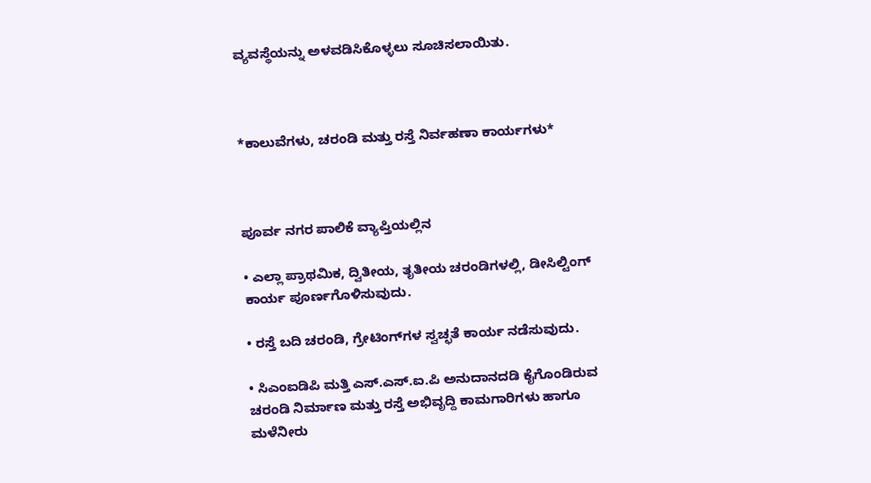ವ್ಯವಸ್ಥೆಯನ್ನು ಅಳವಡಿಸಿಕೊಳ್ಳಲು ಸೂಚಿಸಲಾಯಿತು.



*ಕಾಲುವೆಗಳು, ಚರಂಡಿ ಮತ್ತು ರಸ್ತೆ ನಿರ್ವಹಣಾ ಕಾರ್ಯಗಳು*



ಪೂರ್ವ ನಗರ ಪಾಲಿಕೆ ವ್ಯಾಪ್ತಿಯಲ್ಲಿನ

• ಎಲ್ಲಾ ಪ್ರಾಥಮಿಕ, ದ್ವಿತೀಯ, ತೃತೀಯ ಚರಂಡಿಗಳಲ್ಲಿ, ಡೀಸಿಲ್ಟಿಂಗ್ ಕಾರ್ಯ ಪೂರ್ಣಗೊಳಿಸುವುದು.

• ರಸ್ತೆ ಬದಿ ಚರಂಡಿ, ಗ್ರೇಟಿಂಗ್‌ಗಳ ಸ್ವಚ್ಛತೆ ಕಾರ್ಯ ನಡೆಸುವುದು.

• ಸಿಎಂಐಡಿಪಿ ಮತ್ತಿ ಎಸ್.ಎಸ್.ಐ.ಪಿ ಅನುದಾನದಡಿ ಕೈಗೊಂಡಿರುವ ಚರಂಡಿ ನಿರ್ಮಾಣ ಮತ್ತು ರಸ್ತೆ ಅಭಿವೃದ್ದಿ ಕಾಮಗಾರಿಗಳು ಹಾಗೂ ಮಳೆನೀರು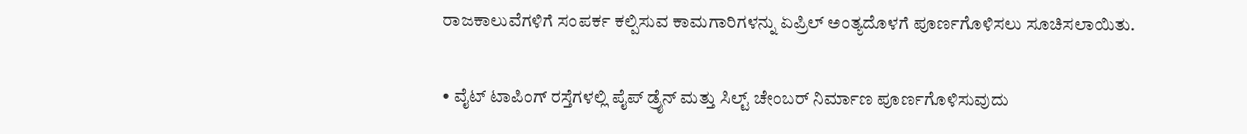ರಾಜಕಾಲುವೆಗಳಿಗೆ ಸಂಪರ್ಕ ಕಲ್ಪಿಸುವ ಕಾಮಗಾರಿಗಳನ್ನು ಏಪ್ರಿಲ್‌ ಅಂತ್ಯದೊಳಗೆ ಪೂರ್ಣಗೊಳಿಸಲು ಸೂಚಿಸಲಾಯಿತು.

• ವೈಟ್ ಟಾಪಿಂಗ್ ರಸ್ತೆಗಳಲ್ಲಿ ಪೈಪ್ ಡ್ರೈನ್ ಮತ್ತು ಸಿಲ್ಟ್ ಚೇಂಬರ್ ನಿರ್ಮಾಣ ಪೂರ್ಣಗೊಳಿಸುವುದು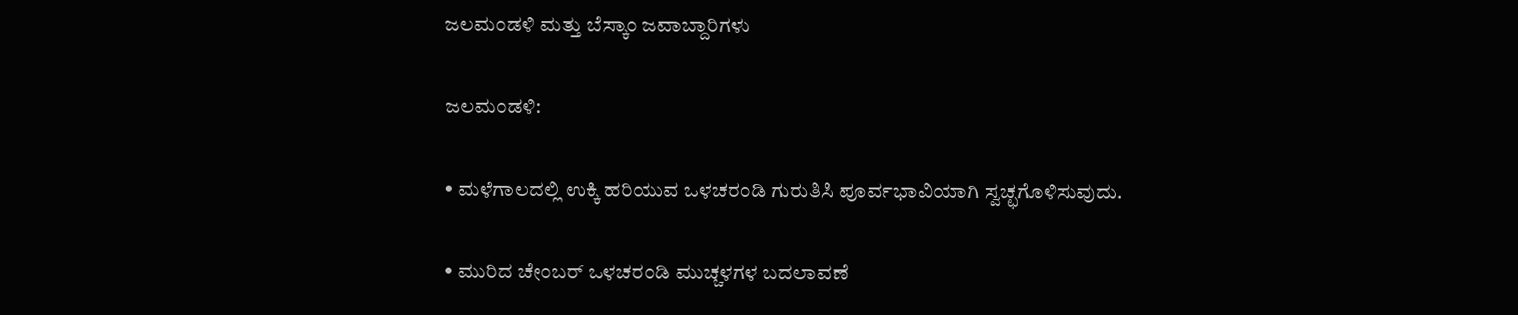ಜಲಮಂಡಳಿ ಮತ್ತು ಬೆಸ್ಕಾಂ ಜವಾಬ್ದಾರಿಗಳು

ಜಲಮಂಡಳಿ:

• ಮಳೆಗಾಲದಲ್ಲಿ ಉಕ್ಕಿ ಹರಿಯುವ ಒಳಚರಂಡಿ ಗುರುತಿಸಿ ಪೂರ್ವಭಾವಿಯಾಗಿ ಸ್ವಚ್ಛಗೊಳಿಸುವುದು.

• ಮುರಿದ ಚೇಂಬರ್ ಒಳಚರಂಡಿ ಮುಚ್ಚಳಗಳ ಬದಲಾವಣೆ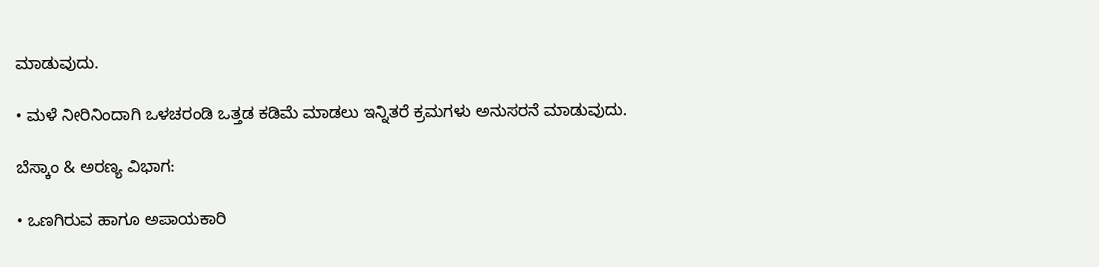ಮಾಡುವುದು.

• ಮಳೆ ನೀರಿನಿಂದಾಗಿ ಒಳಚರಂಡಿ ಒತ್ತಡ ಕಡಿಮೆ ಮಾಡಲು ಇನ್ನಿತರೆ ಕ್ರಮಗಳು ಅನುಸರನೆ ಮಾಡುವುದು.

ಬೆಸ್ಕಾಂ & ಅರಣ್ಯ ವಿಭಾಗ:

• ಒಣಗಿರುವ ಹಾಗೂ ಅಪಾಯಕಾರಿ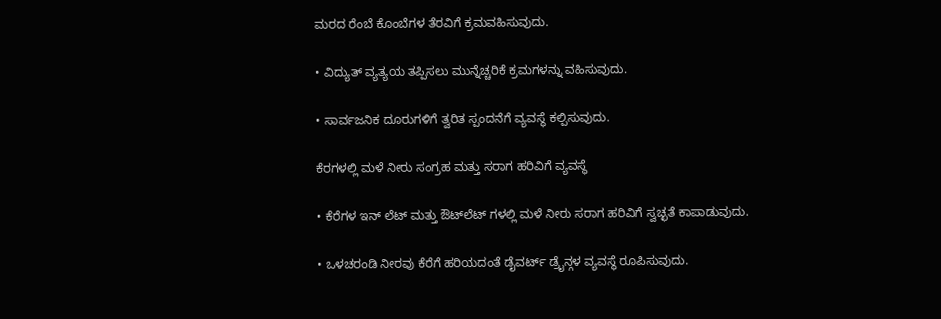ಮರದ ರೆಂಬೆ ಕೊಂಬೆಗಳ ತೆರವಿಗೆ ಕ್ರಮವಹಿಸುವುದು.

• ವಿದ್ಯುತ್ ವ್ಯತ್ಯಯ ತಪ್ಪಿಸಲು ಮುನ್ನೆಚ್ಚರಿಕೆ ಕ್ರಮಗಳನ್ನು ವಹಿಸುವುದು.

• ಸಾರ್ವಜನಿಕ ದೂರುಗಳಿಗೆ ತ್ವರಿತ ಸ್ಪಂದನೆಗೆ ವ್ಯವಸ್ಥೆ ಕಲ್ಪಿಸುವುದು.

ಕೆರಗಳಲ್ಲಿ ಮಳೆ ನೀರು ಸಂಗ್ರಹ ಮತ್ತು ಸರಾಗ ಹರಿವಿಗೆ ವ್ಯವಸ್ಥೆ

• ಕೆರೆಗಳ ಇನ್‌ ಲೆಟ್ ಮತ್ತು ಔಟ್‌ಲೆಟ್ ಗಳಲ್ಲಿ ಮಳೆ ನೀರು ಸರಾಗ ಹರಿವಿಗೆ ಸ್ವಚ್ಛತೆ ಕಾಪಾಡುವುದು.

• ಒಳಚರಂಡಿ ನೀರವು ಕೆರೆಗೆ ಹರಿಯದಂತೆ ಡೈವರ್ಟ್‌ ಡ್ರೈನ್ಗಳ ವ್ಯವಸ್ಥೆ ರೂಪಿಸುವುದು.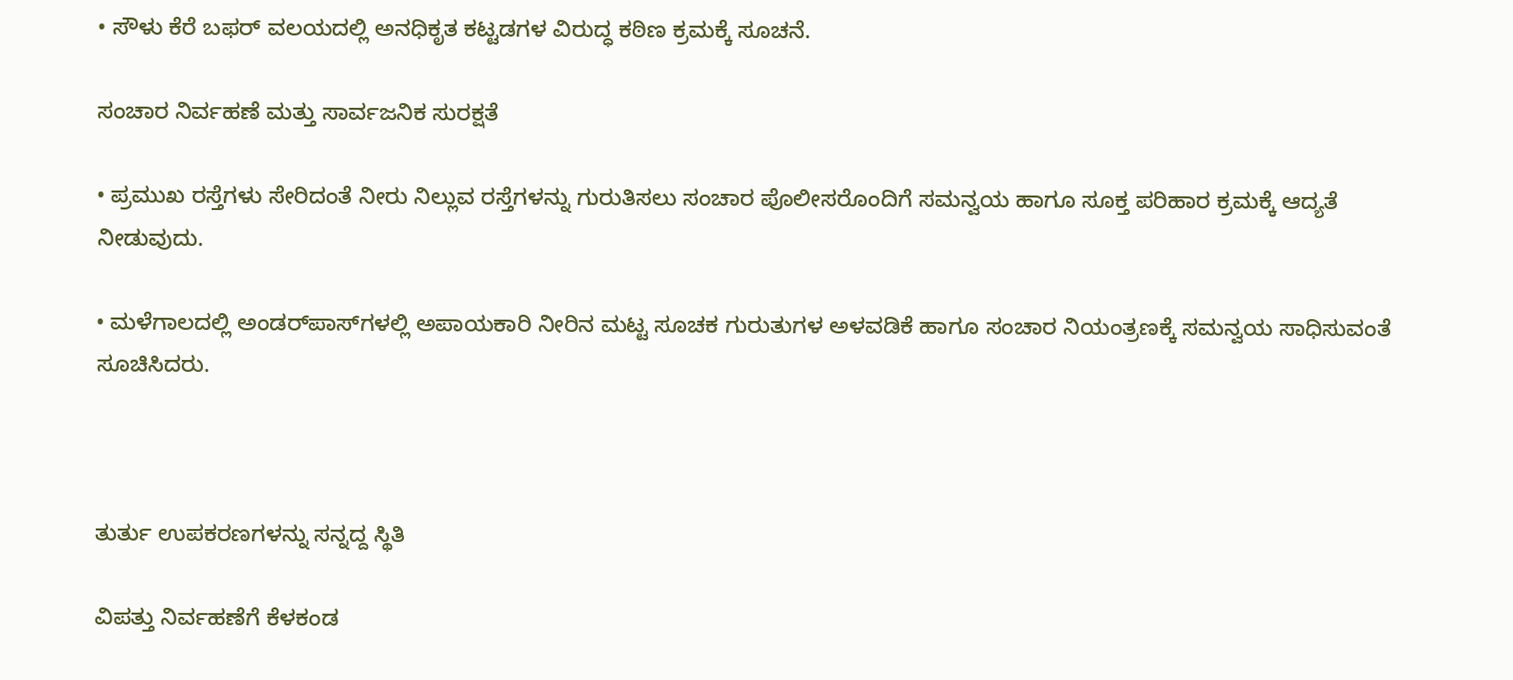• ಸೌಳು ಕೆರೆ ಬಫರ್ ವಲಯದಲ್ಲಿ ಅನಧಿಕೃತ ಕಟ್ಟಡಗಳ ವಿರುದ್ಧ ಕಠಿಣ ಕ್ರಮಕ್ಕೆ ಸೂಚನೆ.

ಸಂಚಾರ ನಿರ್ವಹಣೆ ಮತ್ತು ಸಾರ್ವಜನಿಕ ಸುರಕ್ಷತೆ

• ಪ್ರಮುಖ ರಸ್ತೆಗಳು ಸೇರಿದಂತೆ ನೀರು ನಿಲ್ಲುವ ರಸ್ತೆಗಳನ್ನು ಗುರುತಿಸಲು ಸಂಚಾರ ಪೊಲೀಸರೊಂದಿಗೆ ಸಮನ್ವಯ ಹಾಗೂ ಸೂಕ್ತ ಪರಿಹಾರ ಕ್ರಮಕ್ಕೆ ಆದ್ಯತೆ ನೀಡುವುದು.

• ಮಳೆಗಾಲದಲ್ಲಿ ಅಂಡರ್‌ಪಾಸ್‌ಗಳಲ್ಲಿ ಅಪಾಯಕಾರಿ ನೀರಿನ ಮಟ್ಟ ಸೂಚಕ ಗುರುತುಗಳ ಅಳವಡಿಕೆ ಹಾಗೂ ಸಂಚಾರ ನಿಯಂತ್ರಣಕ್ಕೆ ಸಮನ್ವಯ ಸಾಧಿಸುವಂತೆ ಸೂಚಿಸಿದರು.



ತುರ್ತು ಉಪಕರಣಗಳನ್ನು ಸನ್ನದ್ದ ಸ್ಥಿತಿ

ವಿಪತ್ತು ನಿರ್ವಹಣೆಗೆ ಕೆಳಕಂಡ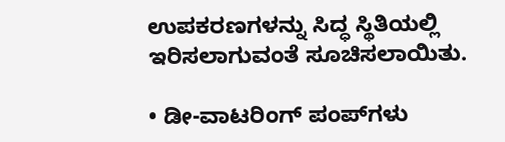ಉಪಕರಣಗಳನ್ನು ಸಿದ್ಧ ಸ್ಥಿತಿಯಲ್ಲಿ ಇರಿಸಲಾಗುವಂತೆ ಸೂಚಿಸಲಾಯಿತು.

• ಡೀ-ವಾಟರಿಂಗ್ ಪಂಪ್‌ಗಳು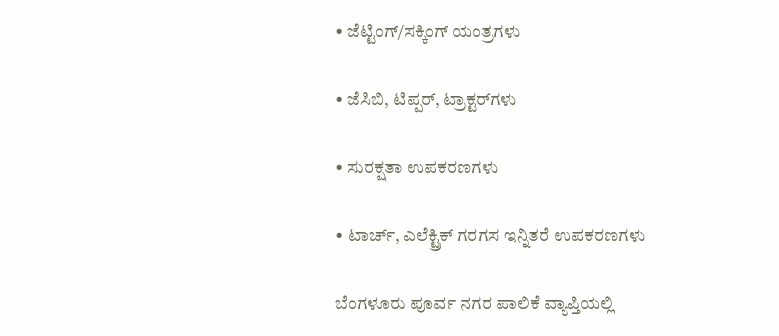• ಜೆಟ್ಟಿಂಗ್/ಸಕ್ಕಿಂಗ್ ಯಂತ್ರಗಳು

• ಜೆಸಿಬಿ, ಟಿಪ್ಪರ್, ಟ್ರಾಕ್ಟರ್‌ಗಳು

• ಸುರಕ್ಷತಾ ಉಪಕರಣಗಳು

• ಟಾರ್ಚ್‌, ಎಲೆಕ್ಟ್ರಿಕ್‌ ಗರಗಸ ಇನ್ನಿತರೆ ಉಪಕರಣಗಳು

ಬೆಂಗಳೂರು ಪೂರ್ವ ನಗರ ಪಾಲಿಕೆ ವ್ಯಾಪ್ತಿಯಲ್ಲಿ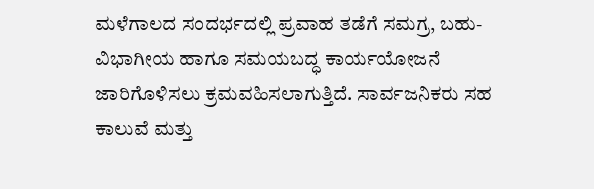ಮಳೆಗಾಲದ ಸಂದರ್ಭದಲ್ಲಿ ಪ್ರವಾಹ ತಡೆಗೆ ಸಮಗ್ರ, ಬಹು-ವಿಭಾಗೀಯ ಹಾಗೂ ಸಮಯಬದ್ಧ ಕಾರ್ಯಯೋಜನೆ ಜಾರಿಗೊಳಿಸಲು ಕ್ರಮವಹಿಸಲಾಗುತ್ತಿದೆ. ಸಾರ್ವಜನಿಕರು ಸಹ ಕಾಲುವೆ ಮತ್ತು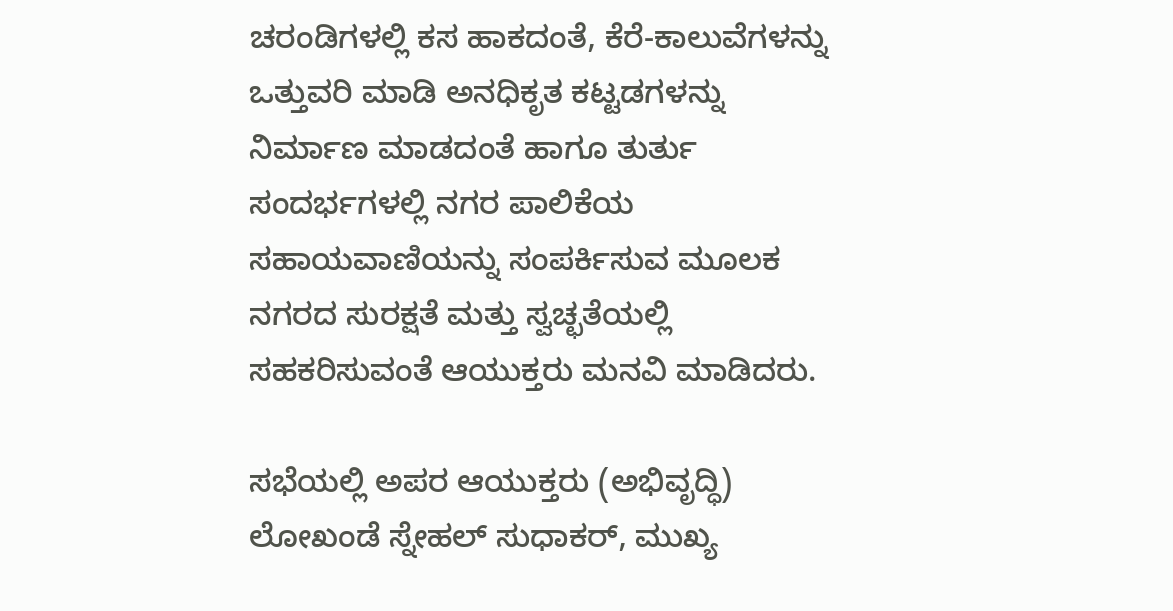ಚರಂಡಿಗಳಲ್ಲಿ ಕಸ ಹಾಕದಂತೆ, ಕೆರೆ-ಕಾಲುವೆಗಳನ್ನು ಒತ್ತುವರಿ ಮಾಡಿ ಅನಧಿಕೃತ ಕಟ್ಟಡಗಳನ್ನು ನಿರ್ಮಾಣ ಮಾಡದಂತೆ ಹಾಗೂ ತುರ್ತು ಸಂದರ್ಭಗಳಲ್ಲಿ ನಗರ ಪಾಲಿಕೆಯ ಸಹಾಯವಾಣಿಯನ್ನು ಸಂಪರ್ಕಿಸುವ ಮೂಲಕ ನಗರದ ಸುರಕ್ಷತೆ ಮತ್ತು ಸ್ವಚ್ಛತೆಯಲ್ಲಿ ಸಹಕರಿಸುವಂತೆ ಆಯುಕ್ತರು ಮನವಿ ಮಾಡಿದರು.

ಸಭೆಯಲ್ಲಿ ಅಪರ ಆಯುಕ್ತರು (ಅಭಿವೃದ್ಧಿ) ಲೋಖಂಡೆ ಸ್ನೇಹಲ್‌ ಸುಧಾಕರ್‌, ಮುಖ್ಯ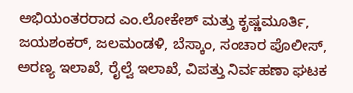ಅಭಿಯಂತರರಾದ ಎಂ.ಲೋಕೇಶ್‌ ಮತ್ತು ಕೃಷ್ಣಮೂರ್ತಿ, ಜಯಶಂಕರ್‌, ಜಲಮಂಡಳಿ, ಬೆಸ್ಕಾಂ, ಸಂಚಾರ ಪೊಲೀಸ್, ಅರಣ್ಯ ಇಲಾಖೆ, ರೈಲ್ವೆ ಇಲಾಖೆ, ವಿಪತ್ತು ನಿರ್ವಹಣಾ ಘಟಕ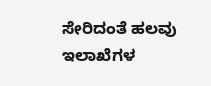ಸೇರಿದಂತೆ ಹಲವು ಇಲಾಖೆಗಳ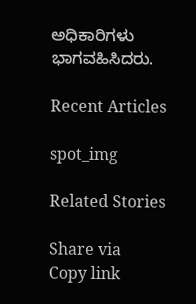ಅಧಿಕಾರಿಗಳು ಭಾಗವಹಿಸಿದರು.

Recent Articles

spot_img

Related Stories

Share via
Copy link